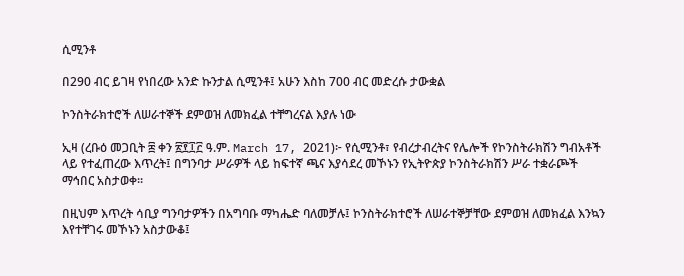ሲሚንቶ

በ290 ብር ይገዛ የነበረው አንድ ኩንታል ሲሚንቶ፤ አሁን እስከ 700 ብር መድረሱ ታውቋል

ኮንስትራክተሮች ለሠራተኞች ደምወዝ ለመክፈል ተቸግረናል እያሉ ነው

ኢዛ (ረቡዕ መጋቢት ፰ ቀን ፳፻፲፫ ዓ.ም. March 17, 2021)፦ የሲሚንቶ፣ የብረታብረትና የሌሎች የኮንስትራክሽን ግብአቶች ላይ የተፈጠረው እጥረት፤ በግንባታ ሥራዎች ላይ ከፍተኛ ጫና እያሳደረ መኾኑን የኢትዮጵያ ኮንስትራክሽን ሥራ ተቋራጮች ማኅበር አስታወቀ።

በዚህም እጥረት ሳቢያ ግንባታዎችን በአግባቡ ማካሔድ ባለመቻሉ፤ ኮንስትራክተሮች ለሠራተኞቻቸው ደምወዝ ለመክፈል እንኳን እየተቸገሩ መኾኑን አስታውቆ፤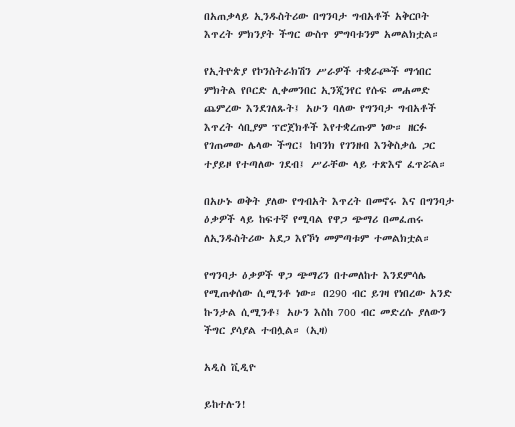በአጠቃላይ ኢንዱስትሪው በግንባታ ግብአቶች አቅርቦት እጥረት ምክንያት ችግር ውስጥ ምግባቱንም አመልክቷል።

የኢትዮጵያ የኮንስትራክሽን ሥራዎች ተቋራጮች ማኅበር ምክትል የቦርድ ሊቀመንበር ኢንጂንየር የሱፍ መሐመድ ጨምረው እንደገለጹት፤ አሁን ባለው የግንባታ ግብአቶች እጥረት ሳቢያም ፕሮጀክቶች እየተቋረጡም ነው። ዘርፉ የገጠመው ሌላው ችግር፤ ከባንክ የገንዘብ እንቅስቃሴ ጋር ተያይዞ የተጣለው ገደብ፤ ሥራቸው ላይ ተጽእኖ ፈጥሯል።

በአሁኑ ወቅት ያለው የግብአት እጥረት በመኖሩ እና በግንባታ ዕቃዎች ላይ ከፍተኛ የሚባል የዋጋ ጭማሪ በመፈጠሩ ለኢንዱስትሪው አደጋ እየኾነ መምጣቱም ተመልክቷል።

የግንባታ ዕቃዎች ዋጋ ጭማሪን በተመለከተ እንደምሳሌ የሚጠቀሰው ሲሚንቶ ነው። በ290 ብር ይገዛ የነበረው አንድ ኩንታል ሲሚንቶ፤ አሁን እስከ 700 ብር መድረሱ ያለውን ችግር ያሳያል ተብሏል። (ኢዛ)

አዲስ ቪዲዮ

ይከተሉን!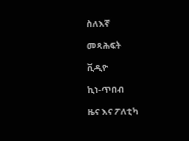ስለእኛ

መጻሕፍት

ቪዲዮ

ኪነ-ጥበብ

ዜና እና ፖለቲካ